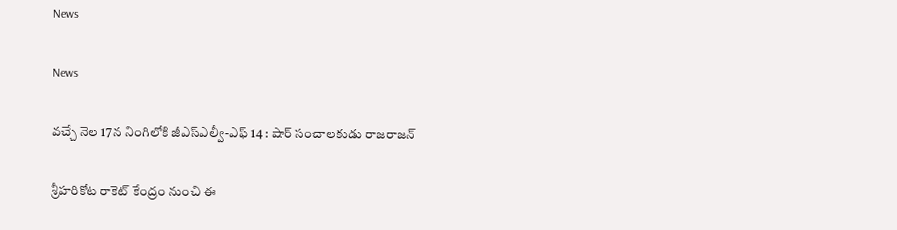News

News

వచ్చే నెల 17న నింగిలోకి జీఎస్ఎల్వీ-ఎఫ్ 14 : షార్ సంచాలకుడు రాజరాజన్

శ్రీహరికోట రాకెట్ కేంద్రం నుంచి ఈ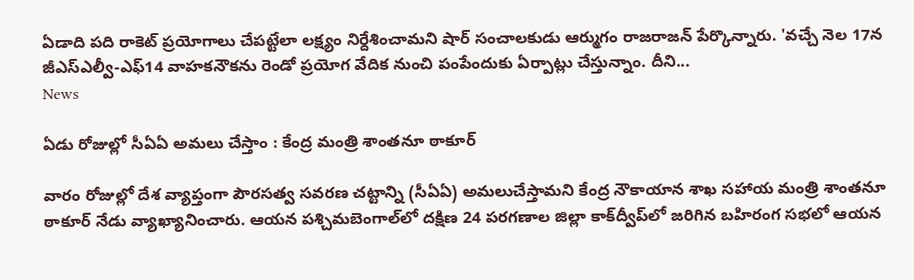ఏడాది పది రాకెట్ ప్రయోగాలు చేపట్టేలా లక్ష్యం నిర్దేశించామని షార్ సంచాలకుడు ఆర్ముగం రాజరాజన్ పేర్కొన్నారు. 'వచ్చే నెల 17న జీఎస్ఎల్వీ-ఎఫ్14 వాహకనౌకను రెండో ప్రయోగ వేదిక నుంచి పంపేందుకు ఏర్పాట్లు చేస్తున్నాం. దీని...
News

ఏడు రోజుల్లో సీఏఏ అమలు చేస్తాం : కేంద్ర మంత్రి శాంతనూ ఠాకూర్‌

వారం రోజుల్లో దేశ వ్యాప్తంగా పౌరసత్వ సవరణ చట్టాన్ని (సీఏఏ) అమలుచేస్తామని కేంద్ర నౌకాయాన శాఖ సహాయ మంత్రి శాంతనూ ఠాకూర్‌ నేడు వ్యాఖ్యానించారు. ఆయన పశ్చిమబెంగాల్‌లో దక్షిణ 24 పరగణాల జిల్లా కాక్‌ద్వీప్‌లో జరిగిన బహిరంగ సభలో ఆయన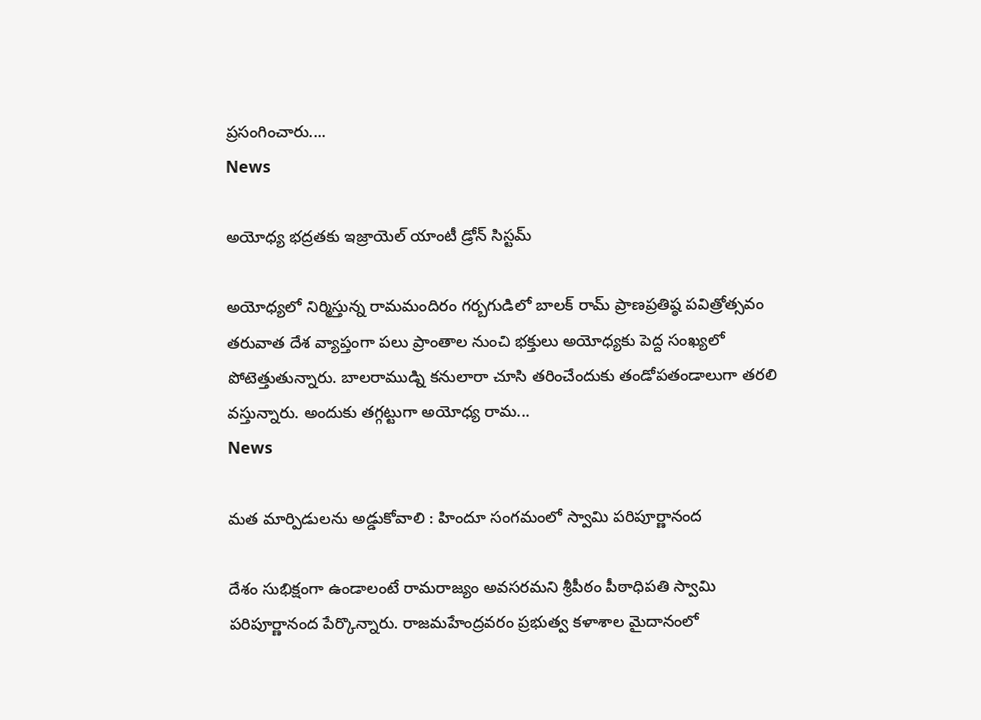ప్రసంగించారు....
News

అయోధ్య భద్రతకు ఇజ్రాయెల్ యాంటీ డ్రోన్ సిస్టమ్

అయోధ్యలో నిర్మిస్తున్న రామమందిరం గర్బగుడిలో బాలక్ రామ్ ప్రాణప్రతిష్ఠ పవిత్రోత్సవం తరువాత దేశ వ్యాప్తంగా పలు ప్రాంతాల నుంచి భక్తులు అయోధ్యకు పెద్ద సంఖ్యలో పోటెత్తుతున్నారు. బాలరాముడ్ని కనులారా చూసి తరించేందుకు తండోపతండాలుగా తరలి వస్తున్నారు. అందుకు తగ్గట్టుగా అయోధ్య రామ...
News

మత మార్పిడులను అడ్డుకోవాలి : హిందూ సంగమంలో స్వామి పరిపూర్ణానంద

దేశం సుభిక్షంగా ఉండాలంటే రామరాజ్యం అవసరమని శ్రీపీఠం పీఠాధిపతి స్వామి పరిపూర్ణానంద పేర్కొన్నారు. రాజమహేంద్రవరం ప్రభుత్వ కళాశాల మైదానంలో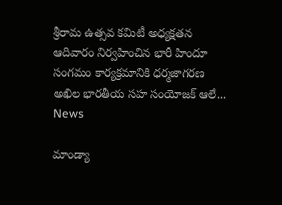శ్రీరామ ఉత్సవ కమిటీ అధ్యక్షతన ఆదివారం నిర్వహించిన భారీ హిందూ సంగమం కార్యక్రమానికి ధర్మజాగరణ అఖిల భారతీయ సహ సంయోజక్‌ ఆలే...
News

మాండ్యా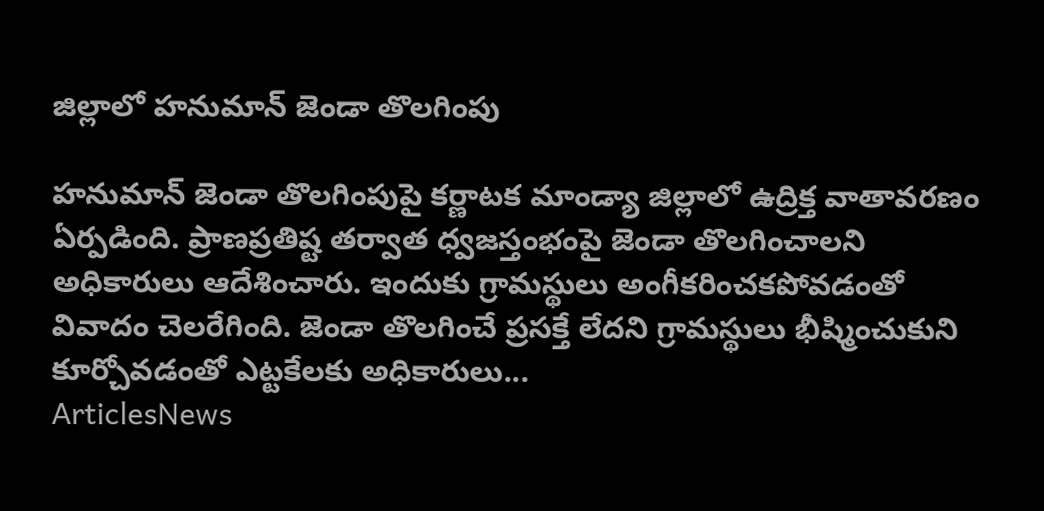జిల్లాలో హనుమాన్ జెండా తొలగింపు

హనుమాన్ జెండా తొలగింపుపై కర్ణాటక మాండ్యా జిల్లాలో ఉద్రిక్త వాతావరణం ఏర్పడింది. ప్రాణప్రతిష్ట తర్వాత ధ్వజస్తంభంపై జెండా తొలగించాలని అధికారులు ఆదేశించారు. ఇందుకు గ్రామస్థులు అంగీకరించకపోవడంతో వివాదం చెలరేగింది. జెండా తొలగించే ప్రసక్తే లేదని గ్రామస్థులు భీష్మించుకుని కూర్చోవడంతో ఎట్టకేలకు అధికారులు...
ArticlesNews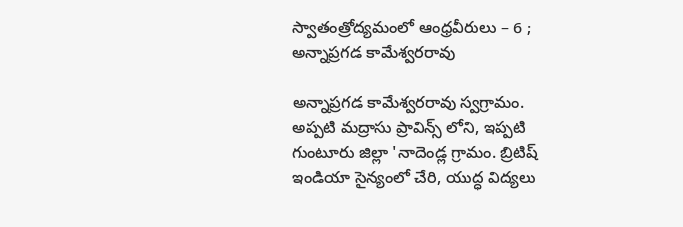స్వాతంత్రోద్యమంలో ఆంధ్రవీరులు – 6 ; అన్నాప్రగడ కామేశ్వరరావు

అన్నాప్రగడ కామేశ్వరరావు స్వగ్రామం. అప్పటి మద్రాసు ప్రావిన్స్ లోని, ఇప్పటి గుంటూరు జిల్లా 'నాదెండ్ల గ్రామం. బ్రిటిష్ ఇండియా సైన్యంలో చేరి, యుద్ధ విద్యలు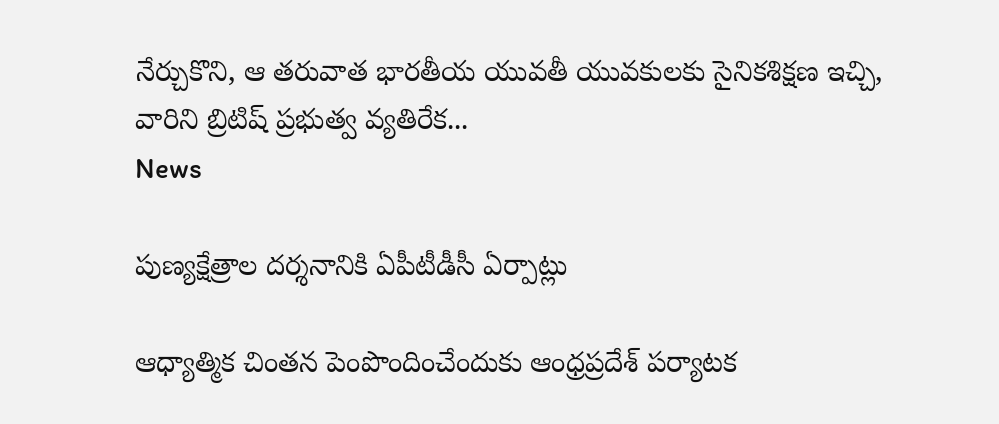నేర్చుకొని, ఆ తరువాత భారతీయ యువతీ యువకులకు సైనికశిక్షణ ఇచ్చి, వారిని బ్రిటిష్ ప్రభుత్వ వ్యతిరేక...
News

పుణ్యక్షేత్రాల దర్శనానికి ఏపీటీడీసీ ఏర్పాట్లు

ఆధ్యాత్మిక చింతన పెంపొందించేందుకు ఆంధ్రప్రదేశ్ పర్యాటక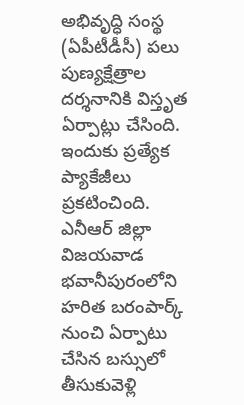అభివృద్ధి సంస్థ (ఏపీటీడీసీ) పలు పుణ్యక్షేత్రాల దర్శనానికి విస్తృత ఏర్పాట్లు చేసింది. ఇందుకు ప్రత్యేక ప్యాకేజీలు ప్రకటించింది. ఎనీఆర్ జిల్లా విజయవాడ భవానీపురంలోని హరిత బరంపార్క్ నుంచి ఏర్పాటు చేసిన బస్సులో తీసుకువెళ్లి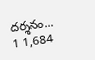దర్శనం...
1 1,684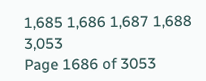1,685 1,686 1,687 1,688 3,053
Page 1686 of 3053